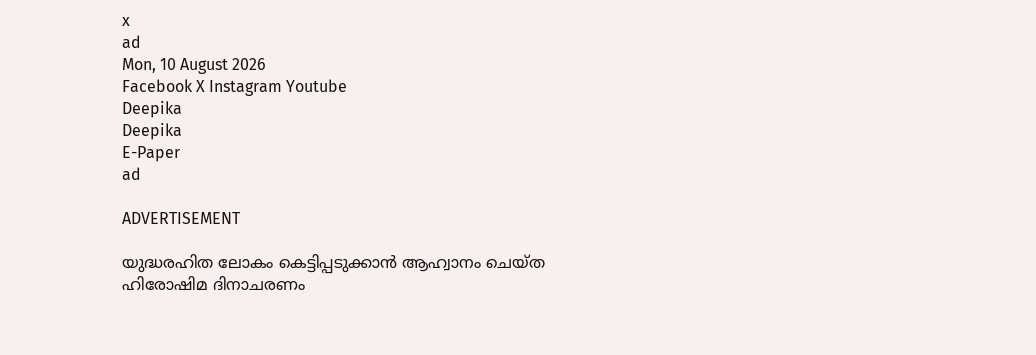x
ad
Mon, 10 August 2026
Facebook X Instagram Youtube
Deepika
Deepika
E-Paper
ad

ADVERTISEMENT

യുദ്ധരഹിത ലോകം കെട്ടിപ്പടുക്കാന്‍ ആഹ്വാനം ചെയ്ത ഹിരോഷിമ ദിനാചരണം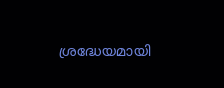ശ്രദ്ധേയമായി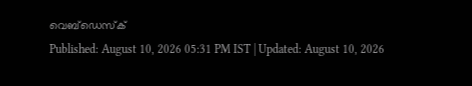വെബ്ഡെസ്ക്
Published: August 10, 2026 05:31 PM IST | Updated: August 10, 2026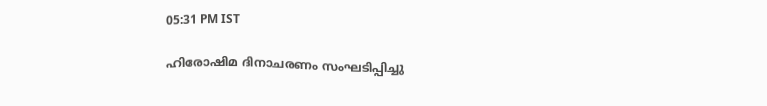05:31 PM IST

ഹിരോഷിമ ദിനാചരണം സംഘടിപ്പിച്ചു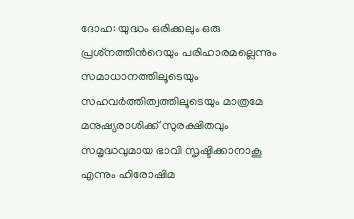ദോഹ: യുദ്ധം ഒരിക്കലും ഒരു പ്രശ്‌നത്തിന്‍റെയും പരിഹാരമല്ലെന്നും സമാധാനത്തിലൂടെയും സഹവര്‍ത്തിത്വത്തിലൂടെയും മാത്രമേ മനുഷ്യരാശിക്ക് സുരക്ഷിതവും സമൃദ്ധവുമായ ഭാവി സൃഷ്ടിക്കാനാകൂ എന്നും ഹിരോഷിമ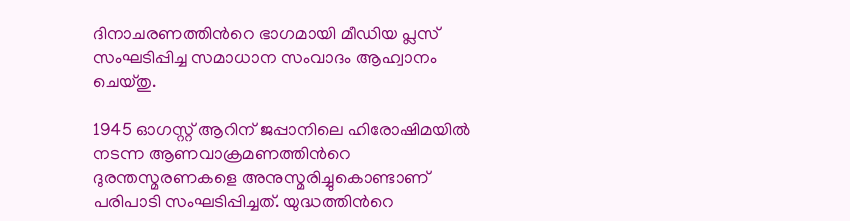ദിനാചരണത്തിന്‍റെ ഭാഗമായി മീഡിയ പ്ലസ് സംഘടിപ്പിച്ച സമാധാന സംവാദം ആഹ്വാനം ചെയ്തു.

1945 ഓഗസ്റ്റ് ആറിന് ജപ്പാനിലെ ഹിരോഷിമയില്‍ നടന്ന ആണവാക്രമണത്തിന്‍റെ ദുരന്തസ്മരണകളെ അനുസ്മരിച്ചുകൊണ്ടാണ് പരിപാടി സംഘടിപ്പിച്ചത്. യുദ്ധത്തിന്‍റെ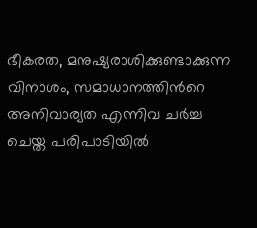ഭീകരത, മനുഷ്യരാശിക്കുണ്ടാക്കുന്ന വിനാശം, സമാധാനത്തിന്‍റെ അനിവാര്യത എന്നിവ ചര്‍ച്ച ചെയ്ത പരിപാടിയില്‍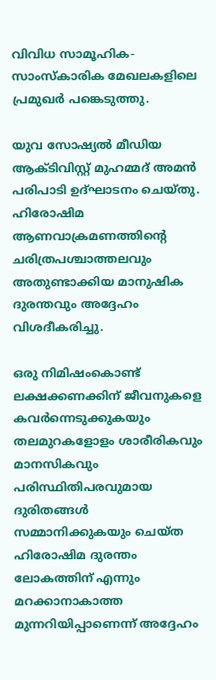വിവിധ സാമൂഹിക-സാംസ്‌കാരിക മേഖലകളിലെ പ്രമുഖര്‍ പങ്കെടുത്തു.

യുവ സോഷ്യല്‍ മീഡിയ ആക്ടിവിസ്റ്റ് മുഹമ്മദ് അമന്‍ പരിപാടി ഉദ്ഘാടനം ചെയ്തു. ഹിരോഷിമ ആണവാക്രമണത്തിന്‍റെ ചരിത്രപശ്ചാത്തലവും അതുണ്ടാക്കിയ മാനുഷിക ദുരന്തവും അദ്ദേഹം വിശദീകരിച്ചു.

ഒരു നിമിഷംകൊണ്ട് ലക്ഷക്കണക്കിന് ജീവനുകളെ കവര്‍ന്നെടുക്കുകയും തലമുറകളോളം ശാരീരികവും മാനസികവും പരിസ്ഥിതിപരവുമായ ദുരിതങ്ങള്‍ സമ്മാനിക്കുകയും ചെയ്ത ഹിരോഷിമ ദുരന്തം ലോകത്തിന് എന്നും മറക്കാനാകാത്ത മുന്നറിയിപ്പാണെന്ന് അദ്ദേഹം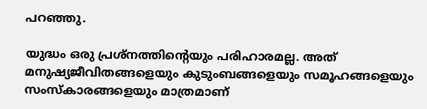പറഞ്ഞു.

യുദ്ധം ഒരു പ്രശ്‌നത്തിന്‍റെയും പരിഹാരമല്ല. അത് മനുഷ്യജീവിതങ്ങളെയും കുടുംബങ്ങളെയും സമൂഹങ്ങളെയും സംസ്‌കാരങ്ങളെയും മാത്രമാണ്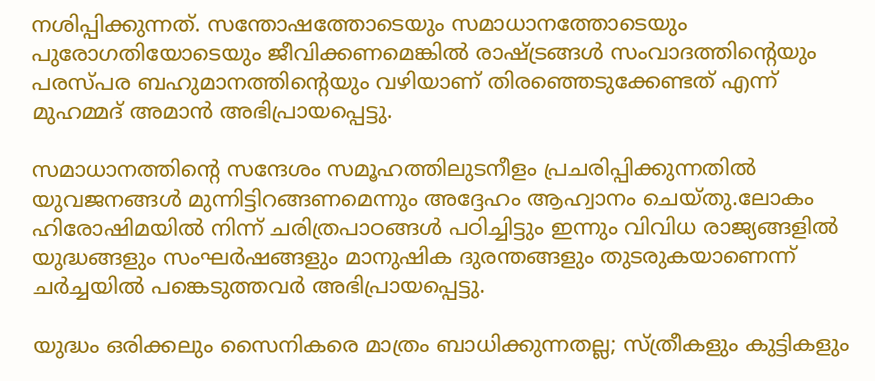നശിപ്പിക്കുന്നത്. സന്തോഷത്തോടെയും സമാധാനത്തോടെയും പുരോഗതിയോടെയും ജീവിക്കണമെങ്കില്‍ രാഷ്ട്രങ്ങള്‍ സംവാദത്തിന്‍റെയും പരസ്പര ബഹുമാനത്തിന്‍റെയും വഴിയാണ് തിരഞ്ഞെടുക്കേണ്ടത് എന്ന് മുഹമ്മദ് അമാന്‍ അഭിപ്രായപ്പെട്ടു.

സമാധാനത്തിന്‍റെ സന്ദേശം സമൂഹത്തിലുടനീളം പ്രചരിപ്പിക്കുന്നതില്‍ യുവജനങ്ങള്‍ മുന്നിട്ടിറങ്ങണമെന്നും അദ്ദേഹം ആഹ്വാനം ചെയ്തു.ലോകം ഹിരോഷിമയില്‍ നിന്ന് ചരിത്രപാഠങ്ങള്‍ പഠിച്ചിട്ടും ഇന്നും വിവിധ രാജ്യങ്ങളില്‍ യുദ്ധങ്ങളും സംഘര്‍ഷങ്ങളും മാനുഷിക ദുരന്തങ്ങളും തുടരുകയാണെന്ന് ചര്‍ച്ചയില്‍ പങ്കെടുത്തവര്‍ അഭിപ്രായപ്പെട്ടു.

യുദ്ധം ഒരിക്കലും സൈനികരെ മാത്രം ബാധിക്കുന്നതല്ല; സ്ത്രീകളും കുട്ടികളും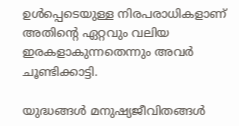ഉള്‍പ്പെടെയുള്ള നിരപരാധികളാണ് അതിന്റെ ഏറ്റവും വലിയ ഇരകളാകുന്നതെന്നും അവര്‍ ചൂണ്ടിക്കാട്ടി.

യുദ്ധങ്ങള്‍ മനുഷ്യജീവിതങ്ങള്‍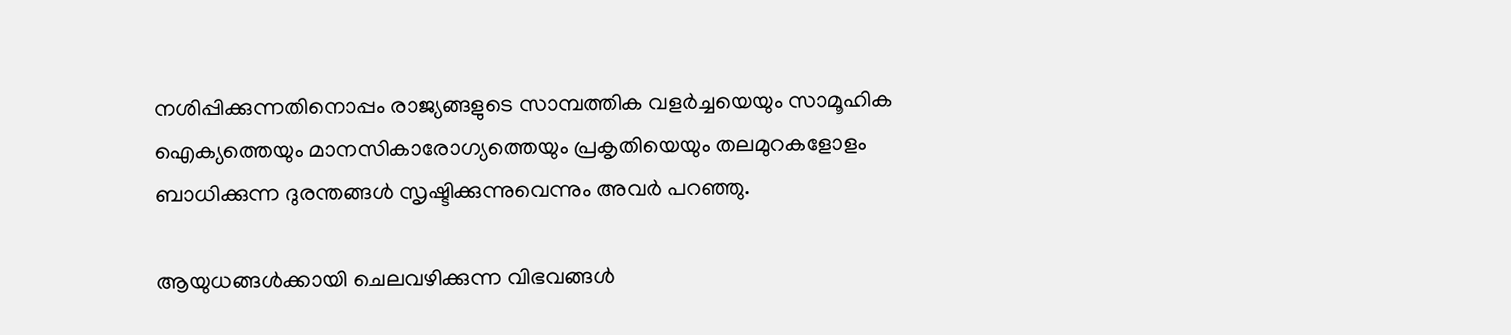നശിപ്പിക്കുന്നതിനൊപ്പം രാജ്യങ്ങളുടെ സാമ്പത്തിക വളര്‍ച്ചയെയും സാമൂഹിക ഐക്യത്തെയും മാനസികാരോഗ്യത്തെയും പ്രകൃതിയെയും തലമുറകളോളം ബാധിക്കുന്ന ദുരന്തങ്ങള്‍ സൃഷ്ടിക്കുന്നുവെന്നും അവര്‍ പറഞ്ഞു.

ആയുധങ്ങള്‍ക്കായി ചെലവഴിക്കുന്ന വിഭവങ്ങള്‍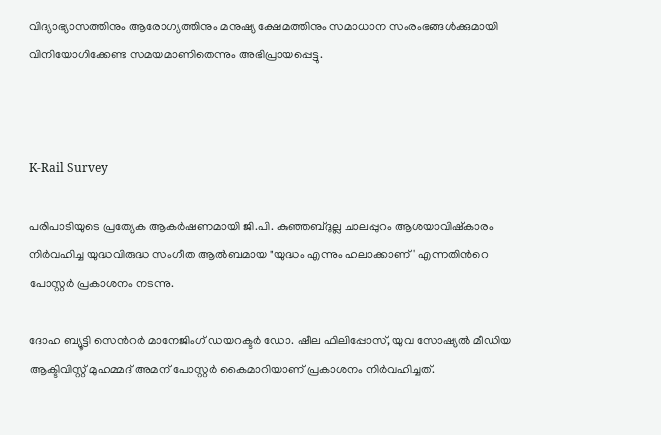വിദ്യാഭ്യാസത്തിനും ആരോഗ്യത്തിനും മനുഷ്യ ക്ഷേമത്തിനും സമാധാന സംരംഭങ്ങള്‍ക്കുമായി വിനിയോഗിക്കേണ്ട സമയമാണിതെന്നും അഭിപ്രായപ്പെട്ടു.



K-Rail Survey

പരിപാടിയുടെ പ്രത്യേക ആകര്‍ഷണമായി ജി.പി. കുഞ്ഞബ്ദുല്ല ചാലപ്പുറം ആശയാവിഷ്‌കാരം നിര്‍വഹിച്ച യുദ്ധവിരുദ്ധ സംഗീത ആല്‍ബമായ "യുദ്ധം എന്നും ഹലാക്കാണ്' എന്നതിന്‍റെ പോസ്റ്റര്‍ പ്രകാശനം നടന്നു.

ദോഹ ബ്യൂട്ടി സെന്‍റര്‍ മാനേജിംഗ് ഡയറക്ടര്‍ ഡോ. ഷീല ഫിലിപ്പോസ്, യുവ സോഷ്യല്‍ മീഡിയ ആക്ടിവിസ്റ്റ് മുഹമ്മദ് അമന് പോസ്റ്റര്‍ കൈമാറിയാണ് പ്രകാശനം നിര്‍വഹിച്ചത്.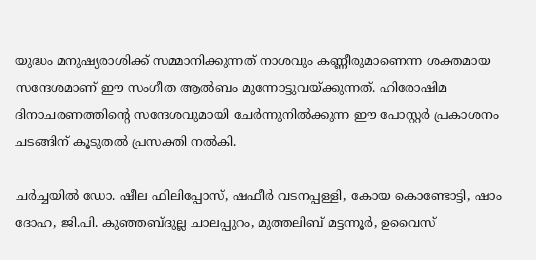യുദ്ധം മനുഷ്യരാശിക്ക് സമ്മാനിക്കുന്നത് നാശവും കണ്ണീരുമാണെന്ന ശക്തമായ സന്ദേശമാണ് ഈ സംഗീത ആല്‍ബം മുന്നോട്ടുവയ്ക്കുന്നത്. ഹിരോഷിമ ദിനാചരണത്തിന്‍റെ സന്ദേശവുമായി ചേര്‍ന്നുനില്‍ക്കുന്ന ഈ പോസ്റ്റര്‍ പ്രകാശനം ചടങ്ങിന് കൂടുതല്‍ പ്രസക്തി നല്‍കി.

ചര്‍ച്ചയില്‍ ഡോ. ഷീല ഫിലിപ്പോസ്, ഷഫീര്‍ വടനപ്പള്ളി, കോയ കൊണ്ടോട്ടി, ഷാം ദോഹ, ജി.പി. കുഞ്ഞബ്ദുല്ല ചാലപ്പുറം, മുത്തലിബ് മട്ടന്നൂര്‍, ഉവൈസ്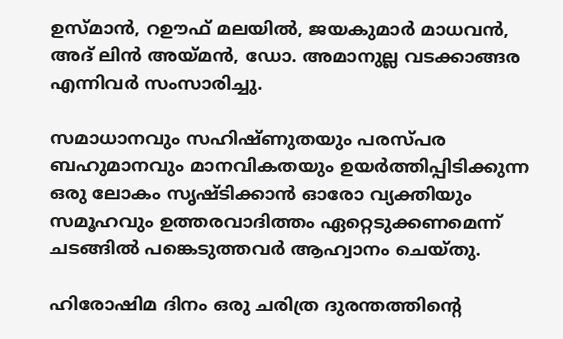ഉസ്മാന്‍, റഊഫ് മലയില്‍, ജയകുമാര്‍ മാധവന്‍, അദ് ലിന്‍ അയ്മന്‍, ഡോ. അമാനുല്ല വടക്കാങ്ങര എന്നിവര്‍ സംസാരിച്ചു.

സമാധാനവും സഹിഷ്ണുതയും പരസ്പര ബഹുമാനവും മാനവികതയും ഉയര്‍ത്തിപ്പിടിക്കുന്ന ഒരു ലോകം സൃഷ്ടിക്കാന്‍ ഓരോ വ്യക്തിയും സമൂഹവും ഉത്തരവാദിത്തം ഏറ്റെടുക്കണമെന്ന് ചടങ്ങില്‍ പങ്കെടുത്തവര്‍ ആഹ്വാനം ചെയ്തു.

ഹിരോഷിമ ദിനം ഒരു ചരിത്ര ദുരന്തത്തിന്‍റെ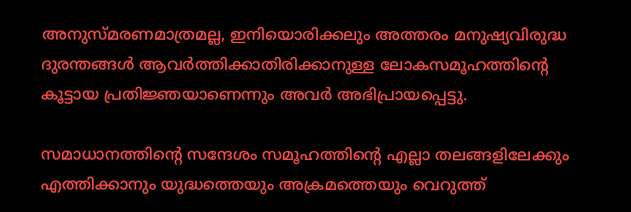അനുസ്മരണമാത്രമല്ല, ഇനിയൊരിക്കലും അത്തരം മനുഷ്യവിരുദ്ധ ദുരന്തങ്ങള്‍ ആവര്‍ത്തിക്കാതിരിക്കാനുള്ള ലോകസമൂഹത്തിന്‍റെ കൂട്ടായ പ്രതിജ്ഞയാണെന്നും അവര്‍ അഭിപ്രായപ്പെട്ടു.

സമാധാനത്തിന്‍റെ സന്ദേശം സമൂഹത്തിന്‍റെ എല്ലാ തലങ്ങളിലേക്കും എത്തിക്കാനും യുദ്ധത്തെയും അക്രമത്തെയും വെറുത്ത്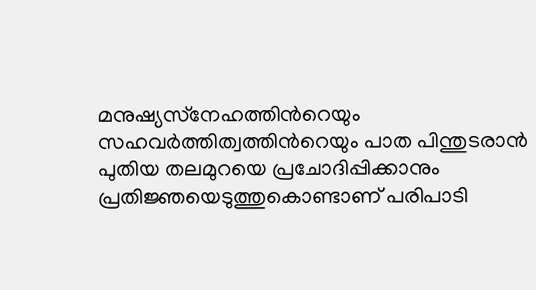മനുഷ്യസ്‌നേഹത്തിന്‍റെയും സഹവര്‍ത്തിത്വത്തിന്‍റെയും പാത പിന്തുടരാന്‍ പുതിയ തലമുറയെ പ്രചോദിപ്പിക്കാനും പ്രതിജ്ഞയെടുത്തുകൊണ്ടാണ് പരിപാടി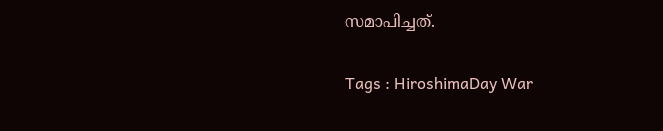സമാപിച്ചത്.

Tags : HiroshimaDay War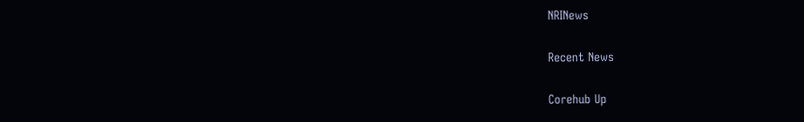NRINews

Recent News

Corehub Up